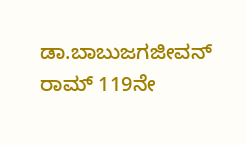ಡಾ.ಬಾಬುಜಗಜೀವನ್ ರಾಮ್ 119ನೇ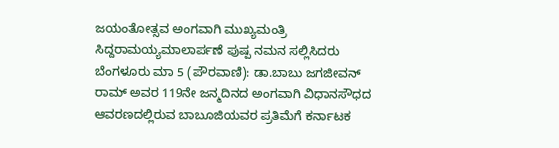ಜಯಂತೋತ್ಸವ ಅಂಗವಾಗಿ ಮುಖ್ಯಮಂತ್ರಿ ಸಿದ್ದರಾಮಯ್ಯಮಾಲಾರ್ಪಣೆ ಪುಷ್ಪ ನಮನ ಸಲ್ಲಿಸಿದರು
ಬೆಂಗಳೂರು ಮಾ 5 (ಪೌರವಾಣಿ): ಡಾ.ಬಾಬು ಜಗಜೀವನ್ ರಾಮ್ ಅವರ 119ನೇ ಜನ್ಮದಿನದ ಅಂಗವಾಗಿ ವಿಧಾನಸೌಧದ ಆವರಣದಲ್ಲಿರುವ ಬಾಬೂಜಿಯವರ ಪ್ರತಿಮೆಗೆ ಕರ್ನಾಟಕ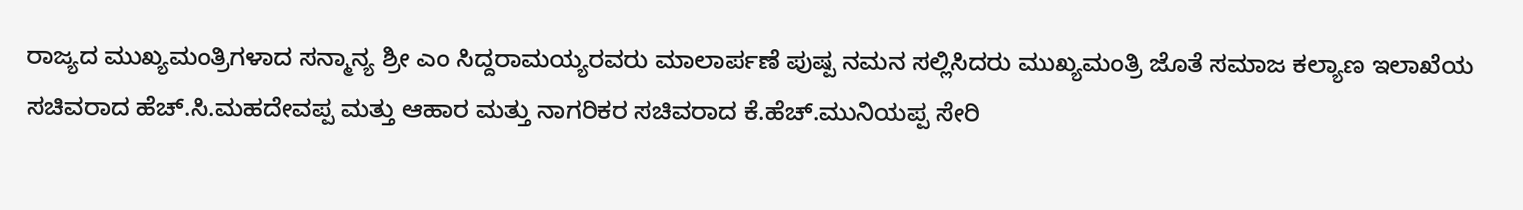ರಾಜ್ಯದ ಮುಖ್ಯಮಂತ್ರಿಗಳಾದ ಸನ್ಮಾನ್ಯ ಶ್ರೀ ಎಂ ಸಿದ್ದರಾಮಯ್ಯರವರು ಮಾಲಾರ್ಪಣೆ ಪುಷ್ಪ ನಮನ ಸಲ್ಲಿಸಿದರು ಮುಖ್ಯಮಂತ್ರಿ ಜೊತೆ ಸಮಾಜ ಕಲ್ಯಾಣ ಇಲಾಖೆಯ ಸಚಿವರಾದ ಹೆಚ್.ಸಿ.ಮಹದೇವಪ್ಪ ಮತ್ತು ಆಹಾರ ಮತ್ತು ನಾಗರಿಕರ ಸಚಿವರಾದ ಕೆ.ಹೆಚ್.ಮುನಿಯಪ್ಪ ಸೇರಿ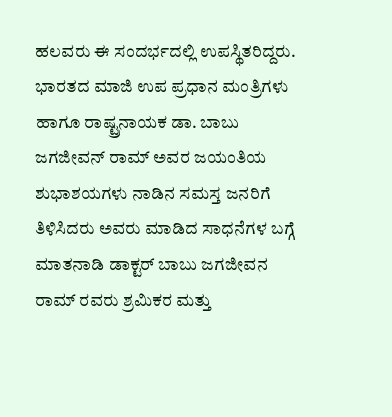ಹಲವರು ಈ ಸಂದರ್ಭದಲ್ಲಿ ಉಪಸ್ಥಿತರಿದ್ದರು. ಭಾರತದ ಮಾಜಿ ಉಪ ಪ್ರಧಾನ ಮಂತ್ರಿಗಳು ಹಾಗೂ ರಾಷ್ಟ್ರನಾಯಕ ಡಾ. ಬಾಬು ಜಗಜೀವನ್ ರಾಮ್ ಅವರ ಜಯಂತಿಯ ಶುಭಾಶಯಗಳು ನಾಡಿನ ಸಮಸ್ತ ಜನರಿಗೆ ತಿಳಿಸಿದರು ಅವರು ಮಾಡಿದ ಸಾಧನೆಗಳ ಬಗ್ಗೆ ಮಾತನಾಡಿ ಡಾಕ್ಟರ್ ಬಾಬು ಜಗಜೀವನ ರಾಮ್ ರವರು ಶ್ರಮಿಕರ ಮತ್ತು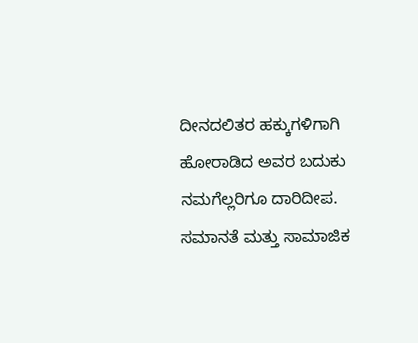ದೀನದಲಿತರ ಹಕ್ಕುಗಳಿಗಾಗಿ ಹೋರಾಡಿದ ಅವರ ಬದುಕು ನಮಗೆಲ್ಲರಿಗೂ ದಾರಿದೀಪ. ಸಮಾನತೆ ಮತ್ತು ಸಾಮಾಜಿಕ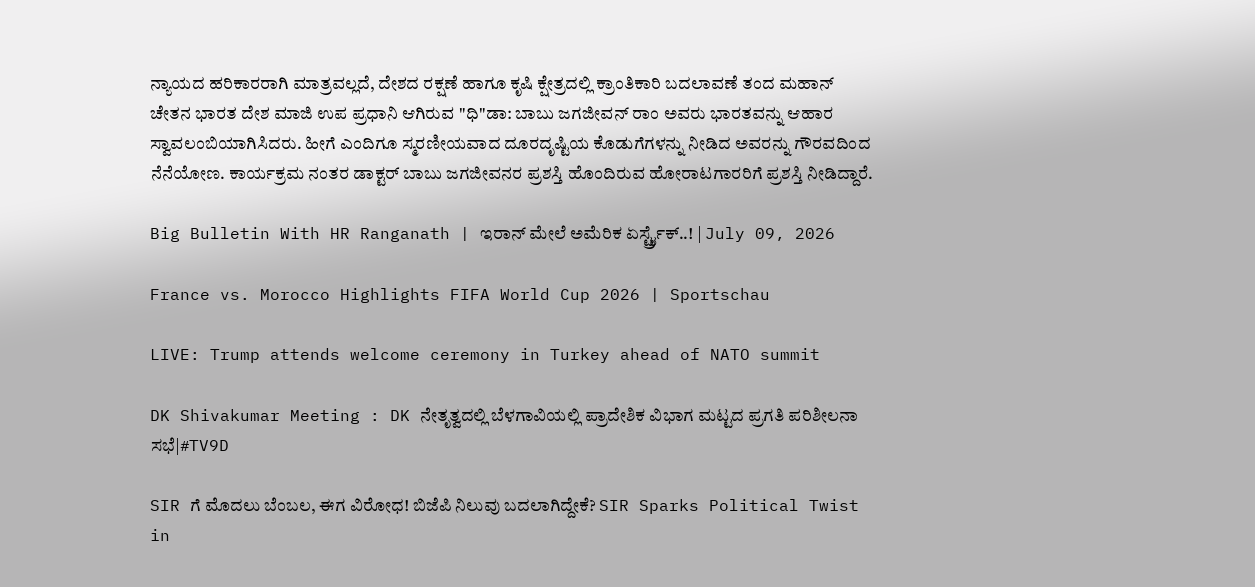ನ್ಯಾಯದ ಹರಿಕಾರರಾಗಿ ಮಾತ್ರವಲ್ಲದೆ, ದೇಶದ ರಕ್ಷಣೆ ಹಾಗೂ ಕೃಷಿ ಕ್ಷೇತ್ರದಲ್ಲಿ ಕ್ರಾಂತಿಕಾರಿ ಬದಲಾವಣೆ ತಂದ ಮಹಾನ್ ಚೇತನ ಭಾರತ ದೇಶ ಮಾಜಿ ಉಪ ಪ್ರಧಾನಿ ಆಗಿರುವ "ಧಿ"ಡಾ: ಬಾಬು ಜಗಜೀವನ್ ರಾಂ ಅವರು ಭಾರತವನ್ನು ಆಹಾರ ಸ್ವಾವಲಂಬಿಯಾಗಿಸಿದರು. ಹೀಗೆ ಎಂದಿಗೂ ಸ್ಮರಣೀಯವಾದ ದೂರದೃಷ್ಟಿಯ ಕೊಡುಗೆಗಳನ್ನು ನೀಡಿದ ಅವರನ್ನು ಗೌರವದಿಂದ ನೆನೆಯೋಣ. ಕಾರ್ಯಕ್ರಮ ನಂತರ ಡಾಕ್ಟರ್ ಬಾಬು ಜಗಜೀವನರ ಪ್ರಶಸ್ತಿ ಹೊಂದಿರುವ ಹೋರಾಟಗಾರರಿಗೆ ಪ್ರಶಸ್ತಿ ನೀಡಿದ್ದಾರೆ.

Big Bulletin With HR Ranganath | ಇರಾನ್ ಮೇಲೆ ಅಮೆರಿಕ ಏರ್ಸ್ಟ್ರೈಕ್..! | July 09, 2026

France vs. Morocco Highlights FIFA World Cup 2026 | Sportschau

LIVE: Trump attends welcome ceremony in Turkey ahead of NATO summit

DK Shivakumar Meeting : DK ನೇತೃತ್ವದಲ್ಲಿ ಬೆಳಗಾವಿಯಲ್ಲಿ ಪ್ರಾದೇಶಿಕ ವಿಭಾಗ ಮಟ್ಟದ ಪ್ರಗತಿ ಪರಿಶೀಲನಾ ಸಭೆ|#TV9D

SIR ಗೆ ಮೊದಲು ಬೆಂಬಲ, ಈಗ ವಿರೋಧ! ಬಿಜೆಪಿ ನಿಲುವು ಬದಲಾಗಿದ್ದೇಕೆ? SIR Sparks Political Twist in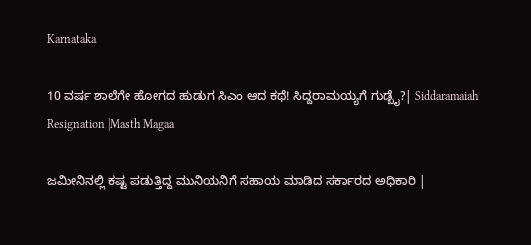Karnataka

10 ವರ್ಷ ಶಾಲೆಗೇ ಹೋಗದ ಹುಡುಗ ಸಿಎಂ ಆದ ಕಥೆ! ಸಿದ್ದರಾಮಯ್ಯಗೆ ಗುಡ್ಬೈ?| Siddaramaiah Resignation |Masth Magaa

ಜಮೀನಿನಲ್ಲಿ ಕಷ್ಟ ಪಡುತ್ತಿದ್ದ ಮುನಿಯನಿಗೆ ಸಹಾಯ ಮಾಡಿದ ಸರ್ಕಾರದ ಅಧಿಕಾರಿ |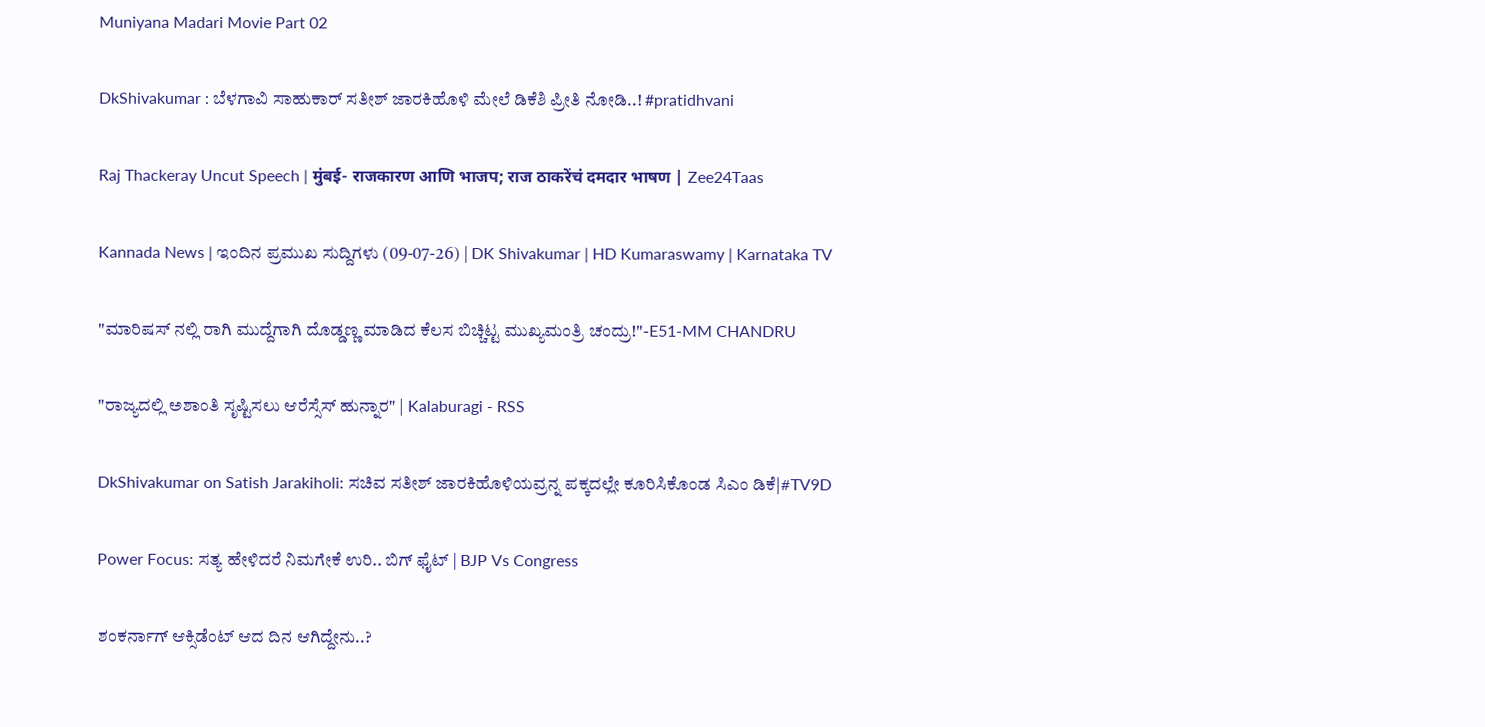Muniyana Madari Movie Part 02

DkShivakumar : ಬೆಳಗಾವಿ ಸಾಹುಕಾರ್ ಸತೀಶ್ ಜಾರಕಿಹೊಳಿ ಮೇಲೆ ಡಿಕೆಶಿ ಪ್ರೀತಿ ನೋಡಿ..! #pratidhvani

Raj Thackeray Uncut Speech | मुंबई- राजकारण आणि भाजप; राज ठाकरेंचं दमदार भाषण | Zee24Taas

Kannada News | ಇಂದಿನ ಪ್ರಮುಖ ಸುದ್ದಿಗಳು (09-07-26) | DK Shivakumar | HD Kumaraswamy | Karnataka TV

"ಮಾರಿಷಸ್ ನಲ್ಲಿ ರಾಗಿ ಮುದ್ದೆಗಾಗಿ ದೊಡ್ಡಣ್ಣ ಮಾಡಿದ ಕೆಲಸ ಬಿಚ್ಚಿಟ್ಟ ಮುಖ್ಯಮಂತ್ರಿ ಚಂದ್ರು!"-E51-MM CHANDRU

"ರಾಜ್ಯದಲ್ಲಿ ಅಶಾಂತಿ ಸೃಷ್ಟಿಸಲು ಆರೆಸ್ಸೆಸ್ ಹುನ್ನಾರ" | Kalaburagi - RSS

DkShivakumar on Satish Jarakiholi: ಸಚಿವ ಸತೀಶ್ ಜಾರಕಿಹೊಳಿಯವ್ರನ್ನ ಪಕ್ಕದಲ್ಲೇ ಕೂರಿಸಿಕೊಂಡ ಸಿಎಂ ಡಿಕೆ|#TV9D

Power Focus: ಸತ್ಯ ಹೇಳಿದರೆ ನಿಮಗೇಕೆ ಉರಿ.. ಬಿಗ್ ಫೈಟ್ | BJP Vs Congress

ಶಂಕರ್ನಾಗ್ ಆಕ್ಸಿಡೆಂಟ್ ಆದ ದಿನ ಆಗಿದ್ದೇನು..?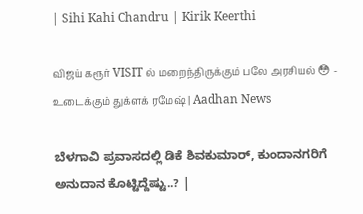| Sihi Kahi Chandru | Kirik Keerthi

விஜய் கரூர் VISIT ல் மறைந்திருக்கும் பலே அரசியல் 😳 - உடைக்கும் துக்ளக் ரமேஷ் | Aadhan News

ಬೆಳಗಾವಿ ಪ್ರವಾಸದಲ್ಲಿ ಡಿಕೆ ಶಿವಕುಮಾರ್, ಕುಂದಾನಗರಿಗೆ ಅನುದಾನ ಕೊಟ್ಟಿದ್ದೆಷ್ಟು..? |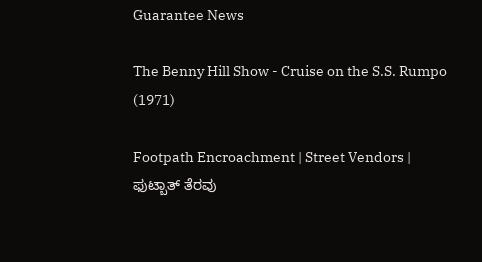Guarantee News

The Benny Hill Show - Cruise on the S.S. Rumpo (1971)

Footpath Encroachment | Street Vendors | ಫುಟ್ಬಾತ್ ತೆರವು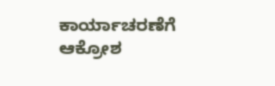ಕಾರ್ಯಾಚರಣೆಗೆ ಆಕ್ರೋಶ